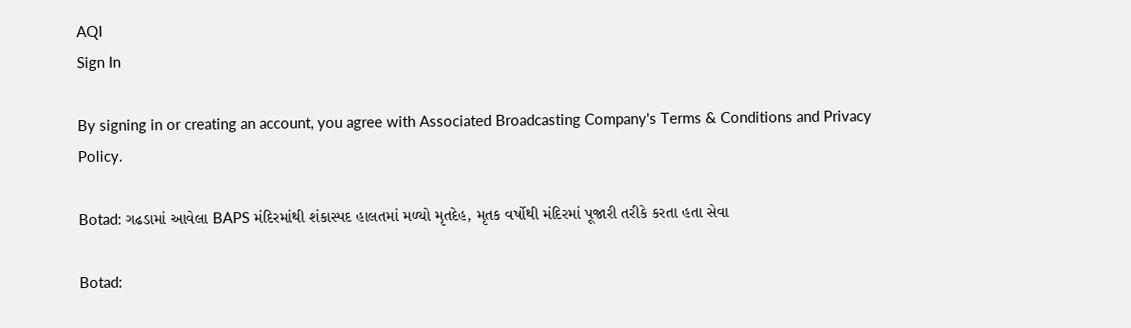AQI
Sign In

By signing in or creating an account, you agree with Associated Broadcasting Company's Terms & Conditions and Privacy Policy.

Botad: ગઢડામાં આવેલા BAPS મંદિરમાંથી શંકાસ્પદ હાલતમાં મળ્યો મૃતદેહ, મૃતક વર્ષોથી મંદિરમાં પૂજારી તરીકે કરતા હતા સેવા

Botad: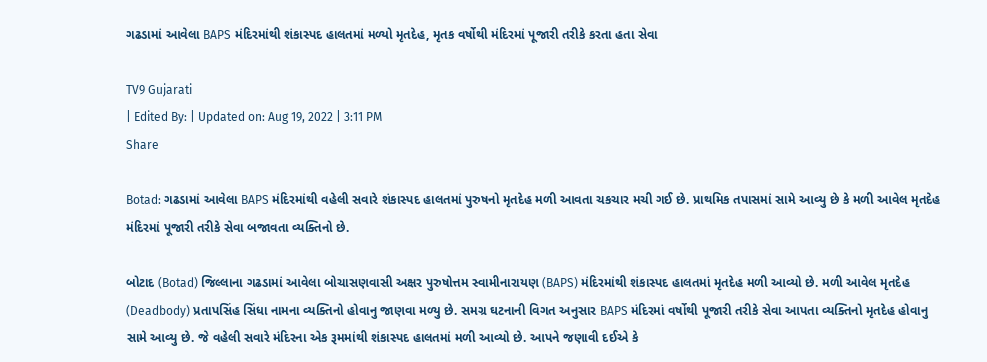ગઢડામાં આવેલા BAPS મંદિરમાંથી શંકાસ્પદ હાલતમાં મળ્યો મૃતદેહ, મૃતક વર્ષોથી મંદિરમાં પૂજારી તરીકે કરતા હતા સેવા

TV9 Gujarati
| Edited By: | Updated on: Aug 19, 2022 | 3:11 PM
Share

Botad: ગઢડામાં આવેલા BAPS મંદિરમાંથી વહેલી સવારે શંકાસ્પદ હાલતમાં પુરુષનો મૃતદેહ મળી આવતા ચકચાર મચી ગઈ છે. પ્રાથમિક તપાસમાં સામે આવ્યુ છે કે મળી આવેલ મૃતદેહ મંદિરમાં પૂજારી તરીકે સેવા બજાવતા વ્યક્તિનો છે.

બોટાદ (Botad) જિલ્લાના ગઢડામાં આવેલા બોચાસણવાસી અક્ષર પુરુષોત્તમ સ્વામીનારાયણ (BAPS) મંદિરમાંથી શંકાસ્પદ હાલતમાં મૃતદેહ મળી આવ્યો છે. મળી આવેલ મૃતદેહ (Deadbody) પ્રતાપસિંહ સિંધા નામના વ્યક્તિનો હોવાનુ જાણવા મળ્યુ છે. સમગ્ર ઘટનાની વિગત અનુસાર BAPS મંદિરમાં વર્ષોથી પૂજારી તરીકે સેવા આપતા વ્યક્તિનો મૃતદેહ હોવાનુ સામે આવ્યુ છે. જે વહેલી સવારે મંદિરના એક રૂમમાંથી શંકાસ્પદ હાલતમાં મળી આવ્યો છે. આપને જણાવી દઈએ કે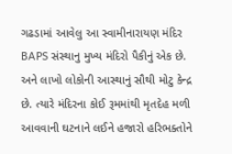ગઢડામાં આવેલુ આ સ્વામીનારાયણ મંદિર BAPS સંસ્થાનુ મુખ્ય મંદિરો પૈકીનું એક છે. અને લાખો લોકોની આસ્થાનું સૌથી મોટુ કેન્દ્ર છે. ત્યારે મંદિરના કોઈ રૂમમાંથી મૃતદેહ મળી આવવાની ઘટનાને લઈને હજારો હરિભક્તોને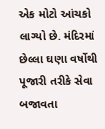એક મોટો આંચકો લાગ્યો છે. મંદિરમાં છેલ્લા ઘણા વર્ષોથી પૂજારી તરીકે સેવા બજાવતા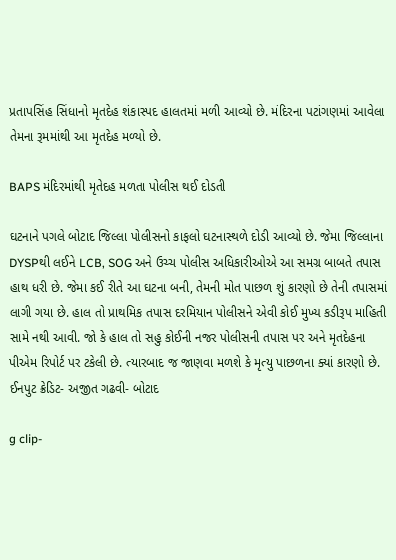પ્રતાપસિંહ સિંધાનો મૃતદેહ શંકાસ્પદ હાલતમાં મળી આવ્યો છે. મંદિરના પટાંગણમાં આવેલા તેમના રૂમમાંથી આ મૃતદેહ મળ્યો છે.

BAPS મંદિરમાંથી મૃતેદહ મળતા પોલીસ થઈ દોડતી

ઘટનાને પગલે બોટાદ જિલ્લા પોલીસનો કાફલો ઘટનાસ્થળે દોડી આવ્યો છે. જેમા જિલ્લાના DYSPથી લઈને LCB, SOG અને ઉચ્ચ પોલીસ અધિકારીઓએ આ સમગ્ર બાબતે તપાસ હાથ ધરી છે. જેમા કઈ રીતે આ ઘટના બની, તેમની મોત પાછળ શું કારણો છે તેની તપાસમાં લાગી ગયા છે. હાલ તો પ્રાથમિક તપાસ દરમિયાન પોલીસને એવી કોઈ મુખ્ય કડીરૂપ માહિતી સામે નથી આવી. જો કે હાલ તો સહુ કોઈની નજર પોલીસની તપાસ પર અને મૃતદેહના પીએમ રિપોર્ટ પર ટકેલી છે. ત્યારબાદ જ જાણવા મળશે કે મૃત્યુ પાછળના ક્યાં કારણો છે.
ઈનપુટ ક્રેડિટ- અજીત ગઢવી- બોટાદ

g clip-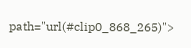path="url(#clip0_868_265)">